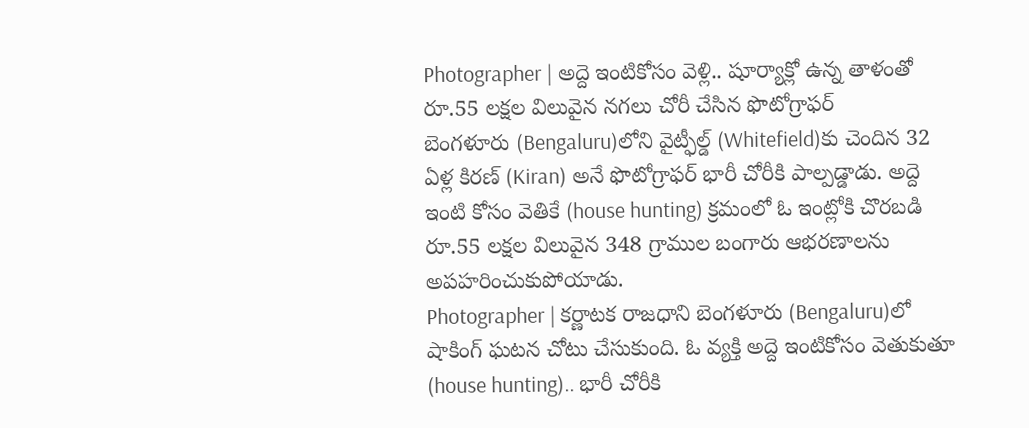Photographer | అద్దె ఇంటికోసం వెళ్లి.. షూర్యాక్లో ఉన్న తాళంతో రూ.55 లక్షల విలువైన నగలు చోరీ చేసిన ఫొటోగ్రాఫర్
బెంగళూరు (Bengaluru)లోని వైట్ఫీల్డ్ (Whitefield)కు చెందిన 32 ఏళ్ల కిరణ్ (Kiran) అనే ఫొటోగ్రాఫర్ భారీ చోరీకి పాల్పడ్డాడు. అద్దె ఇంటి కోసం వెతికే (house hunting) క్రమంలో ఓ ఇంట్లోకి చొరబడి రూ.55 లక్షల విలువైన 348 గ్రాముల బంగారు ఆభరణాలను అపహరించుకుపోయాడు.
Photographer | కర్ణాటక రాజధాని బెంగళూరు (Bengaluru)లో షాకింగ్ ఘటన చోటు చేసుకుంది. ఓ వ్యక్తి అద్దె ఇంటికోసం వెతుకుతూ (house hunting).. భారీ చోరీకి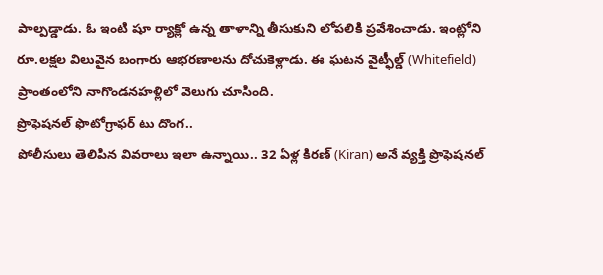పాల్పడ్డాడు. ఓ ఇంటి షూ ర్యాక్లో ఉన్న తాళాన్ని తీసుకుని లోపలికి ప్రవేశించాడు. ఇంట్లోని రూ.లక్షల విలువైన బంగారు ఆభరణాలను దోచుకెళ్లాడు. ఈ ఘటన వైట్ఫీల్డ్ (Whitefield) ప్రాంతంలోని నాగొండనహళ్లిలో వెలుగు చూసింది.
ప్రొఫెషనల్ ఫొటోగ్రాఫర్ టు దొంగ..
పోలీసులు తెలిపిన వివరాలు ఇలా ఉన్నాయి.. 32 ఏళ్ల కిరణ్ (Kiran) అనే వ్యక్తి ప్రొఫెషనల్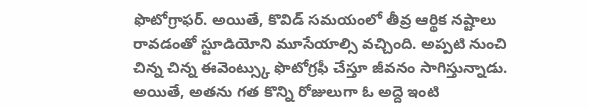ఫొటోగ్రాఫర్. అయితే, కొవిడ్ సమయంలో తీవ్ర ఆర్థిక నష్టాలు రావడంతో స్టూడియోని మూసేయాల్సి వచ్చింది. అప్పటి నుంచి చిన్న చిన్న ఈవెంట్స్కు ఫొటోగ్రఫీ చేస్తూ జీవనం సాగిస్తున్నాడు. అయితే, అతను గత కొన్ని రోజులుగా ఓ అద్దె ఇంటి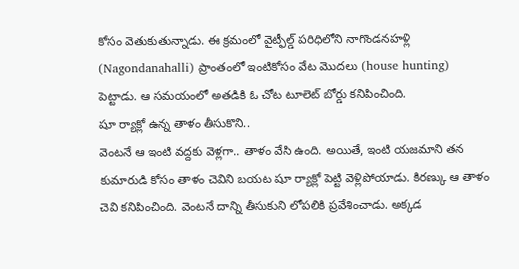కోసం వెతుకుతున్నాడు. ఈ క్రమంలో వైట్ఫీల్డ్ పరిధిలోని నాగొండనహళ్లి (Nagondanahalli) ప్రాంతంలో ఇంటికోసం వేట మొదలు (house hunting) పెట్టాడు. ఆ సమయంలో అతడికి ఓ చోట టూలెట్ బోర్డు కనిపించింది.
షూ ర్యాక్లో ఉన్న తాళం తీసుకొని..
వెంటనే ఆ ఇంటి వద్దకు వెళ్లగా.. తాళం వేసి ఉంది. అయితే, ఇంటి యజమాని తన కుమారుడి కోసం తాళం చెవిని బయట షూ ర్యాక్లో పెట్టి వెళ్లిపోయాడు. కిరణ్కు ఆ తాళం చెవి కనిపించింది. వెంటనే దాన్ని తీసుకుని లోపలికి ప్రవేశించాడు. అక్కడ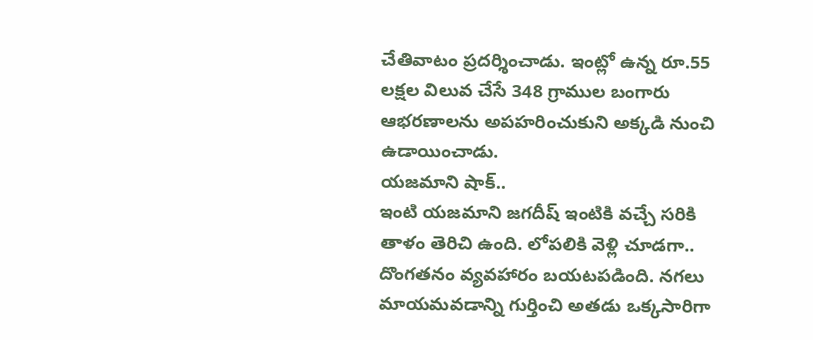చేతివాటం ప్రదర్శించాడు. ఇంట్లో ఉన్న రూ.55 లక్షల విలువ చేసే 348 గ్రాముల బంగారు ఆభరణాలను అపహరించుకుని అక్కడి నుంచి ఉడాయించాడు.
యజమాని షాక్..
ఇంటి యజమాని జగదీష్ ఇంటికి వచ్చే సరికి తాళం తెరిచి ఉంది. లోపలికి వెళ్లి చూడగా.. దొంగతనం వ్యవహారం బయటపడింది. నగలు మాయమవడాన్ని గుర్తించి అతడు ఒక్కసారిగా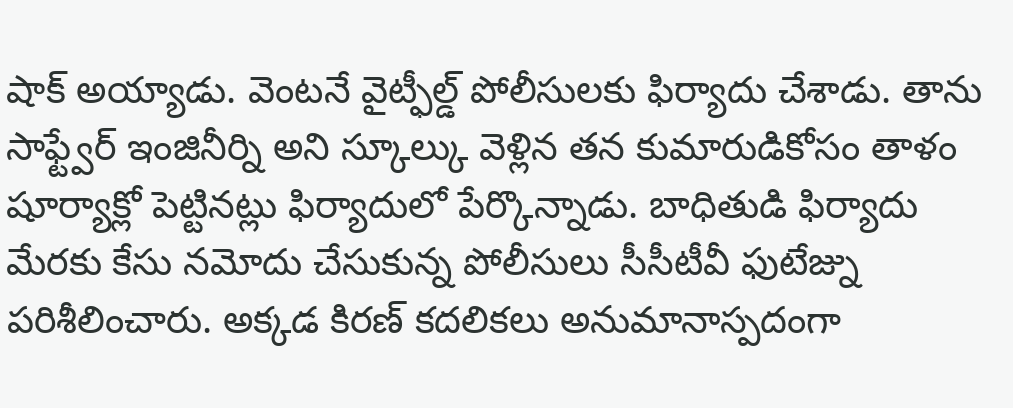షాక్ అయ్యాడు. వెంటనే వైట్ఫీల్డ్ పోలీసులకు ఫిర్యాదు చేశాడు. తాను సాఫ్ట్వేర్ ఇంజినీర్ని అని స్కూల్కు వెళ్లిన తన కుమారుడికోసం తాళం షూర్యాక్లో పెట్టినట్లు ఫిర్యాదులో పేర్కొన్నాడు. బాధితుడి ఫిర్యాదు మేరకు కేసు నమోదు చేసుకున్న పోలీసులు సీసీటీవీ ఫుటేజ్ను పరిశీలించారు. అక్కడ కిరణ్ కదలికలు అనుమానాస్పదంగా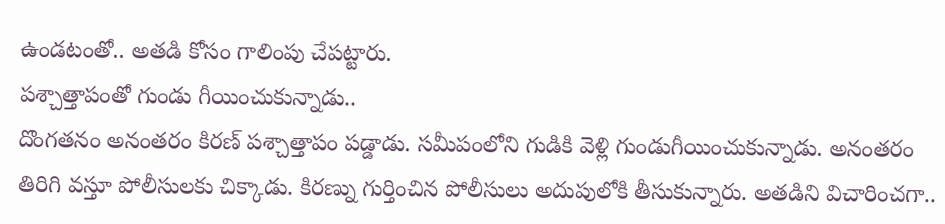ఉండటంతో.. అతడి కోసం గాలింపు చేపట్టారు.
పశ్చాత్తాపంతో గుండు గీయించుకున్నాడు..
దొంగతనం అనంతరం కిరణ్ పశ్చాత్తాపం పడ్డాడు. సమీపంలోని గుడికి వెళ్లి గుండుగీయించుకున్నాడు. అనంతరం తిరిగి వస్తూ పోలీసులకు చిక్కాడు. కిరణ్ను గుర్తించిన పోలీసులు అదుపులోకి తీసుకున్నారు. అతడిని విచారించగా..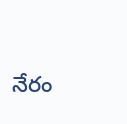నేరం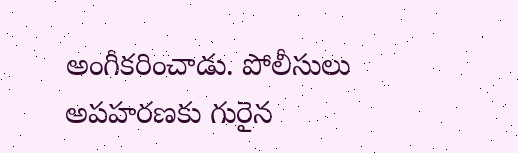అంగీకరించాడు. పోలీసులు అపహరణకు గురైన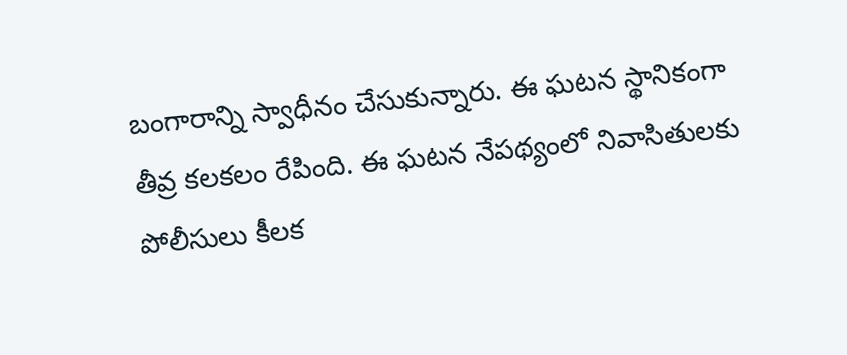బంగారాన్ని స్వాధీనం చేసుకున్నారు. ఈ ఘటన స్థానికంగా తీవ్ర కలకలం రేపింది. ఈ ఘటన నేపథ్యంలో నివాసితులకు పోలీసులు కీలక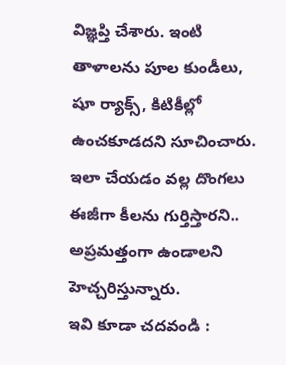విజ్ఞప్తి చేశారు. ఇంటి తాళాలను పూల కుండీలు, షూ ర్యాక్స్, కిటికీల్లో ఉంచకూడదని సూచించారు. ఇలా చేయడం వల్ల దొంగలు ఈజీగా కీలను గుర్తిస్తారని.. అప్రమత్తంగా ఉండాలని హెచ్చరిస్తున్నారు.
ఇవి కూడా చదవండి :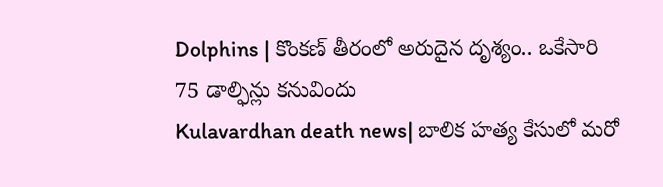Dolphins | కొంకణ్ తీరంలో అరుదైన దృశ్యం.. ఒకేసారి 75 డాల్ఫిన్లు కనువిందు
Kulavardhan death news| బాలిక హత్య కేసులో మరో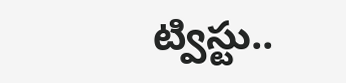ట్విస్టు..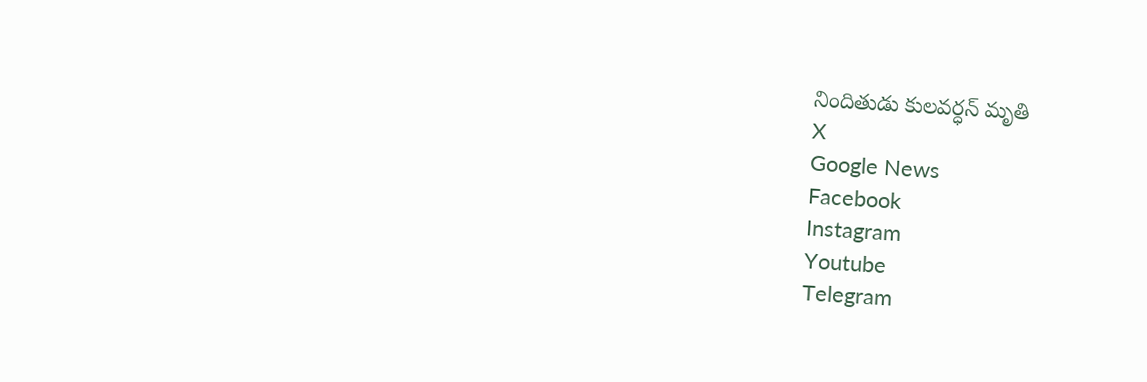నిందితుడు కులవర్ధన్ మృతి
X
Google News
Facebook
Instagram
Youtube
Telegram